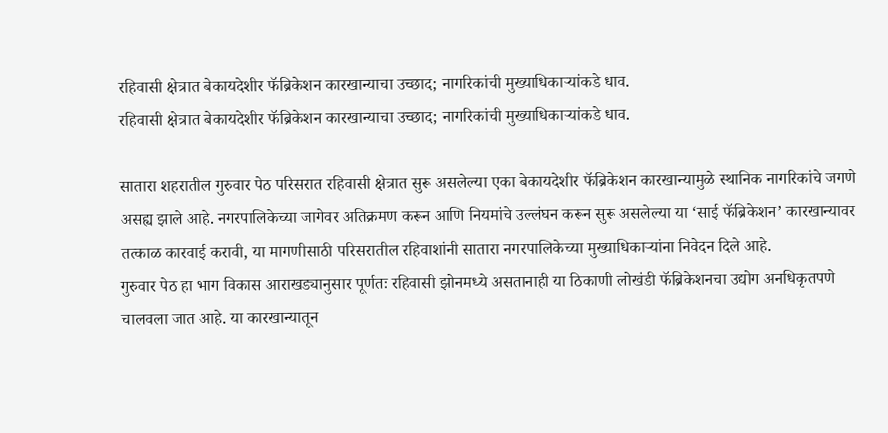रहिवासी क्षेत्रात बेकायदेशीर फॅब्रिकेशन कारखान्याचा उच्छाद; नागरिकांची मुख्याधिकाऱ्यांकडे धाव.
रहिवासी क्षेत्रात बेकायदेशीर फॅब्रिकेशन कारखान्याचा उच्छाद; नागरिकांची मुख्याधिकाऱ्यांकडे धाव.

सातारा शहरातील गुरुवार पेठ परिसरात रहिवासी क्षेत्रात सुरू असलेल्या एका बेकायदेशीर फॅब्रिकेशन कारखान्यामुळे स्थानिक नागरिकांचे जगणे असह्य झाले आहे. नगरपालिकेच्या जागेवर अतिक्रमण करून आणि नियमांचे उल्लंघन करून सुरू असलेल्या या ‘साई फॅब्रिकेशन’ कारखान्यावर तत्काळ कारवाई करावी, या मागणीसाठी परिसरातील रहिवाशांनी सातारा नगरपालिकेच्या मुख्याधिकाऱ्यांना निवेदन दिले आहे.
गुरुवार पेठ हा भाग विकास आराखड्यानुसार पूर्णतः रहिवासी झोनमध्ये असतानाही या ठिकाणी लोखंडी फॅब्रिकेशनचा उद्योग अनधिकृतपणे चालवला जात आहे. या कारखान्यातून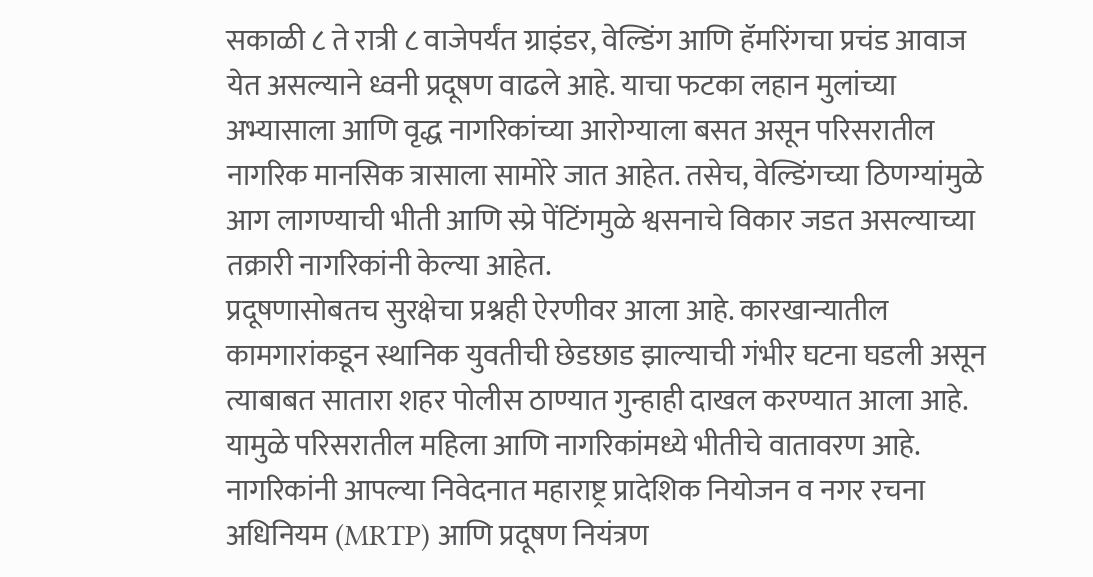सकाळी ८ ते रात्री ८ वाजेपर्यंत ग्राइंडर, वेल्डिंग आणि हॅमरिंगचा प्रचंड आवाज येत असल्याने ध्वनी प्रदूषण वाढले आहे. याचा फटका लहान मुलांच्या अभ्यासाला आणि वृद्ध नागरिकांच्या आरोग्याला बसत असून परिसरातील नागरिक मानसिक त्रासाला सामोरे जात आहेत. तसेच, वेल्डिंगच्या ठिणग्यांमुळे आग लागण्याची भीती आणि स्प्रे पेंटिंगमुळे श्वसनाचे विकार जडत असल्याच्या तक्रारी नागरिकांनी केल्या आहेत.
प्रदूषणासोबतच सुरक्षेचा प्रश्नही ऐरणीवर आला आहे. कारखान्यातील कामगारांकडून स्थानिक युवतीची छेडछाड झाल्याची गंभीर घटना घडली असून त्याबाबत सातारा शहर पोलीस ठाण्यात गुन्हाही दाखल करण्यात आला आहे. यामुळे परिसरातील महिला आणि नागरिकांमध्ये भीतीचे वातावरण आहे.
नागरिकांनी आपल्या निवेदनात महाराष्ट्र प्रादेशिक नियोजन व नगर रचना अधिनियम (MRTP) आणि प्रदूषण नियंत्रण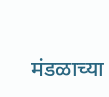मंडळाच्या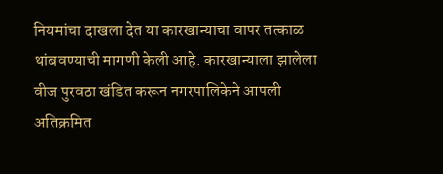नियमांचा दाखला देत या कारखान्याचा वापर तत्काळ थांबवण्याची मागणी केली आहे. कारखान्याला झालेला वीज पुरवठा खंडित करून नगरपालिकेने आपली अतिक्रमित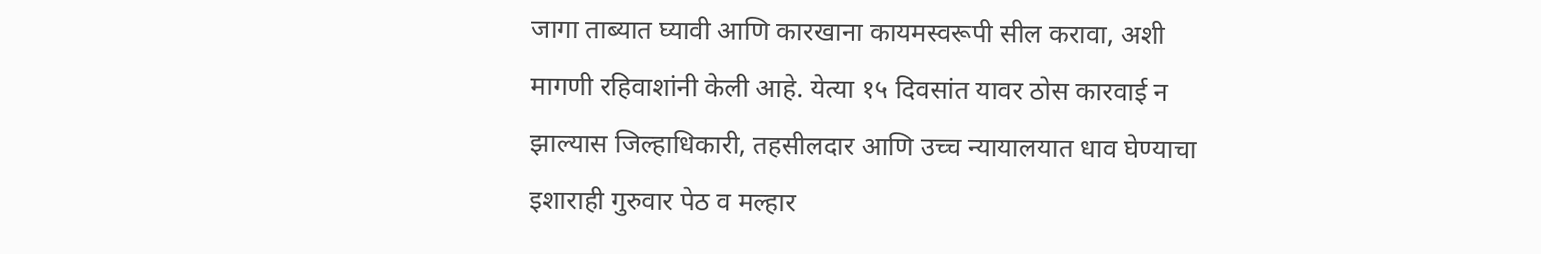जागा ताब्यात घ्यावी आणि कारखाना कायमस्वरूपी सील करावा, अशी मागणी रहिवाशांनी केली आहे. येत्या १५ दिवसांत यावर ठोस कारवाई न झाल्यास जिल्हाधिकारी, तहसीलदार आणि उच्च न्यायालयात धाव घेण्याचा इशाराही गुरुवार पेठ व मल्हार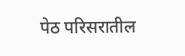पेठ परिसरातील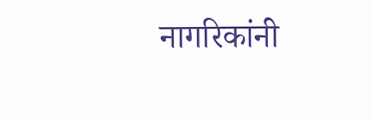नागरिकांनी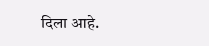दिला आहे.